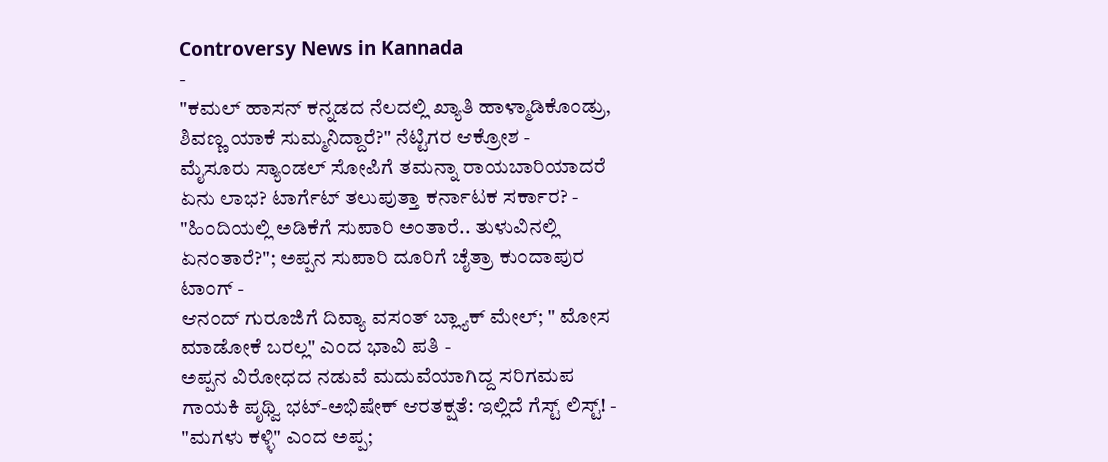Controversy News in Kannada
-
"ಕಮಲ್ ಹಾಸನ್ ಕನ್ನಡದ ನೆಲದಲ್ಲಿ ಖ್ಯಾತಿ ಹಾಳ್ಮಾಡಿಕೊಂಡ್ರು, ಶಿವಣ್ಣ ಯಾಕೆ ಸುಮ್ಮನಿದ್ದಾರೆ?" ನೆಟ್ಟಿಗರ ಆಕ್ರೋಶ -
ಮೈಸೂರು ಸ್ಯಾಂಡಲ್ ಸೋಪಿಗೆ ತಮನ್ನಾ ರಾಯಬಾರಿಯಾದರೆ ಏನು ಲಾಭ? ಟಾರ್ಗೆಟ್ ತಲುಪುತ್ತಾ ಕರ್ನಾಟಕ ಸರ್ಕಾರ? -
"ಹಿಂದಿಯಲ್ಲಿ ಅಡಿಕೆಗೆ ಸುಪಾರಿ ಅಂತಾರೆ.. ತುಳುವಿನಲ್ಲಿ ಏನಂತಾರೆ?"; ಅಪ್ಪನ ಸುಪಾರಿ ದೂರಿಗೆ ಚೈತ್ರಾ ಕುಂದಾಪುರ ಟಾಂಗ್ -
ಆನಂದ್ ಗುರೂಜಿಗೆ ದಿವ್ಯಾ ವಸಂತ್ ಬ್ಲ್ಯಾಕ್ ಮೇಲ್; " ಮೋಸ ಮಾಡೋಕೆ ಬರಲ್ಲ" ಎಂದ ಭಾವಿ ಪತಿ -
ಅಪ್ಪನ ವಿರೋಧದ ನಡುವೆ ಮದುವೆಯಾಗಿದ್ದ ಸರಿಗಮಪ ಗಾಯಕಿ ಪೃಥ್ವಿ ಭಟ್-ಅಭಿಷೇಕ್ ಆರತಕ್ಷತೆ: ಇಲ್ಲಿದೆ ಗೆಸ್ಟ್ ಲಿಸ್ಟ್! -
"ಮಗಳು ಕಳ್ಳಿ" ಎಂದ ಅಪ್ಪ;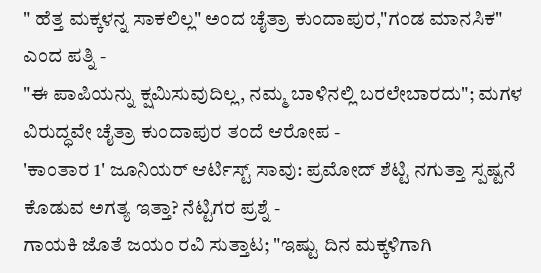" ಹೆತ್ತ ಮಕ್ಕಳನ್ನ ಸಾಕಲಿಲ್ಲ" ಅಂದ ಚೈತ್ರಾ ಕುಂದಾಪುರ,"ಗಂಡ ಮಾನಸಿಕ" ಎಂದ ಪತ್ನಿ -
"ಈ ಪಾಪಿಯನ್ನು ಕ್ಷಮಿಸುವುದಿಲ್ಲ, ನಮ್ಮ ಬಾಳಿನಲ್ಲಿ ಬರಲೇಬಾರದು"; ಮಗಳ ವಿರುದ್ಧವೇ ಚೈತ್ರಾ ಕುಂದಾಪುರ ತಂದೆ ಆರೋಪ -
'ಕಾಂತಾರ 1' ಜೂನಿಯರ್ ಆರ್ಟಿಸ್ಟ್ ಸಾವು: ಪ್ರಮೋದ್ ಶೆಟ್ಟಿ ನಗುತ್ತಾ ಸ್ಪಷ್ಟನೆ ಕೊಡುವ ಅಗತ್ಯ ಇತ್ತಾ? ನೆಟ್ಟಿಗರ ಪ್ರಶ್ನೆ -
ಗಾಯಕಿ ಜೊತೆ ಜಯಂ ರವಿ ಸುತ್ತಾಟ; "ಇಷ್ಟು ದಿನ ಮಕ್ಕಳಿಗಾಗಿ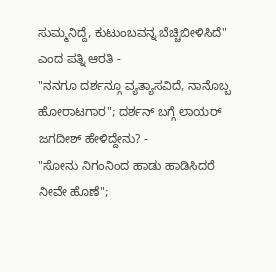ಸುಮ್ಮನಿದ್ದೆ, ಕುಟುಂಬವನ್ನ ಬೆಚ್ಚಿಬೀಳಿಸಿದೆ" ಎಂದ ಪತ್ನಿ ಆರತಿ -
"ನನಗೂ ದರ್ಶನ್ಗೂ ವ್ಯತ್ಯಾಸವಿದೆ, ನಾನೊಬ್ಬ ಹೋರಾಟಗಾರ"; ದರ್ಶನ್ ಬಗ್ಗೆ ಲಾಯರ್ ಜಗದೀಶ್ ಹೇಳಿದ್ದೇನು? -
"ಸೋನು ನಿಗಂನಿಂದ ಹಾಡು ಹಾಡಿಸಿದರೆ ನೀವೇ ಹೊಣೆ";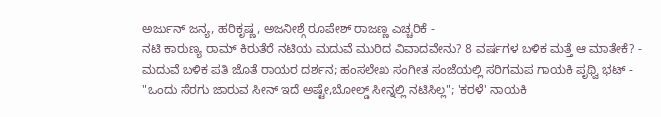ಅರ್ಜುನ್ ಜನ್ಯ, ಹರಿಕೃಷ್ಣ, ಅಜನೀಶ್ಗೆ ರೂಪೇಶ್ ರಾಜಣ್ಣ ಎಚ್ಚರಿಕೆ -
ನಟಿ ಕಾರುಣ್ಯ ರಾಮ್ ಕಿರುತೆರೆ ನಟಿಯ ಮದುವೆ ಮುರಿದ ವಿವಾದವೇನು? 8 ವರ್ಷಗಳ ಬಳಿಕ ಮತ್ತೆ ಆ ಮಾತೇಕೆ? -
ಮದುವೆ ಬಳಿಕ ಪತಿ ಜೊತೆ ರಾಯರ ದರ್ಶನ; ಹಂಸಲೇಖ ಸಂಗೀತ ಸಂಜೆಯಲ್ಲಿ ಸರಿಗಮಪ ಗಾಯಕಿ ಪೃಥ್ವಿ ಭಟ್ -
"ಒಂದು ಸೆರಗು ಜಾರುವ ಸೀನ್ ಇದೆ ಅಷ್ಟೇ,ಬೋಲ್ಡ್ ಸೀನ್ನಲ್ಲಿ ನಟಿಸಿಲ್ಲ"; 'ಕರಳೆ' ನಾಯಕಿ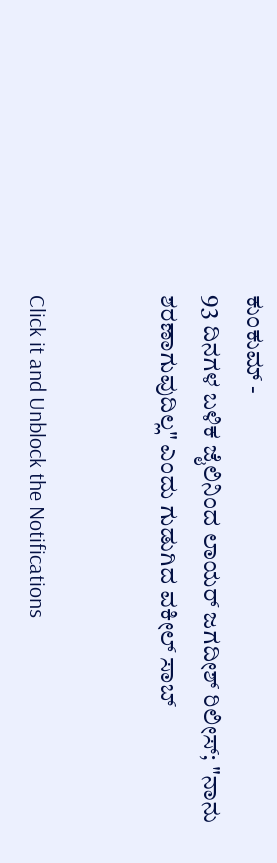ಕುಂಕುಮ್ -
93 ದಿನಗಳ ಬಳಿಕ ಜೈಲಿನಿಂದ ಲಾಯರ್ ಜಗದೀಶ್ ರಿಲೀಸ್; "ನಾನು ಶರಣಾಗುವುದಿಲ್ಲ" ಎಂದು ಗುಡುಗಿದ ವಕೀಲ್ ಸಾಬ್


Click it and Unblock the Notifications